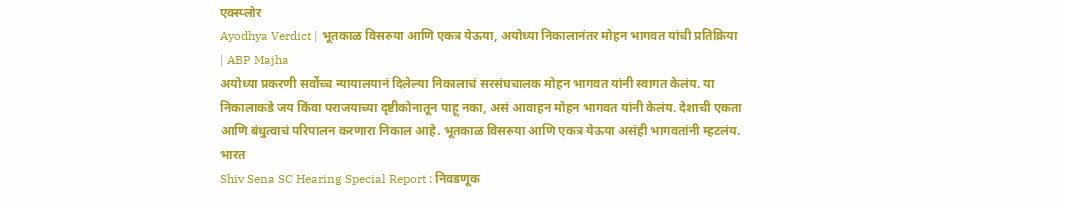एक्स्प्लोर
Ayodhya Verdict | भूतकाळ विसरुया आणि एकत्र येऊया, अयोध्या निकालानंतर मोहन भागवत यांची प्रतिक्रिया | ABP Majha
अयोध्या प्रकरणी सर्वोच्च न्यायालयानं दिलेल्या निकालाचं सरसंघचालक मोहन भागवत यांनी स्वागत केलंय. या निकालाकडे जय किंवा पराजयाच्या दृष्टीकोनातून पाहू नका, असं आवाहन मोहन भागवत यांनी केलंय. देशाची एकता आणि बंधुत्वाचं परिपालन करणारा निकाल आहे. भूतकाळ विसरुया आणि एकत्र येऊया असंही भागवतांनी म्हटलंय.
भारत
Shiv Sena SC Hearing Special Report : निवडणूक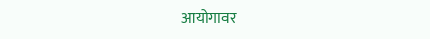आयोगावर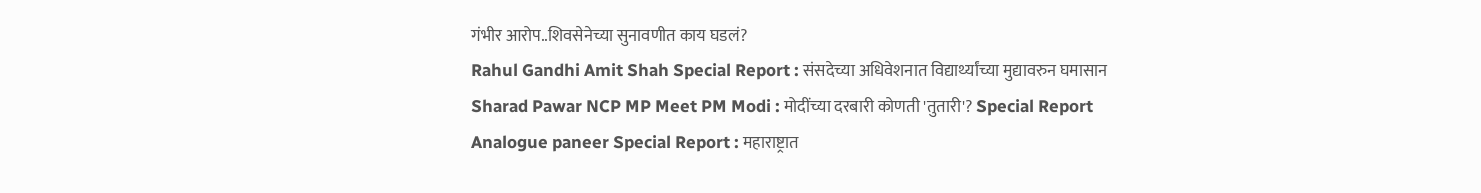गंभीर आरोप..शिवसेनेच्या सुनावणीत काय घडलं?
Rahul Gandhi Amit Shah Special Report : संसदेच्या अधिवेशनात विद्यार्थ्यांच्या मुद्यावरुन घमासान
Sharad Pawar NCP MP Meet PM Modi : मोदींच्या दरबारी कोणती 'तुतारी'? Special Report
Analogue paneer Special Report : महाराष्ट्रात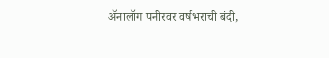ॲनालॉग पनीरवर वर्षभराची बंदी,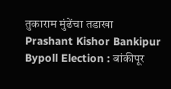तुकाराम मुंढेंचा तडाखा
Prashant Kishor Bankipur Bypoll Election : बांकीपूर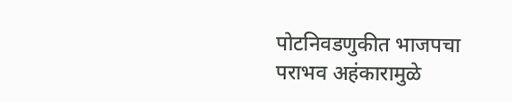पोटनिवडणुकीत भाजपचा पराभव अहंकारामुळे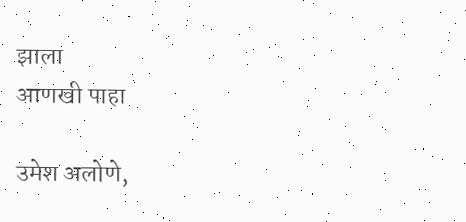झाला
आणखी पाहा

उमेश अलोणे,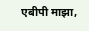एबीपी माझा,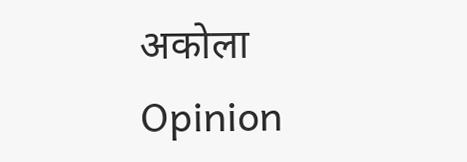अकोला
Opinion